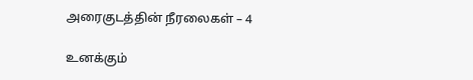அரைகுடத்தின் நீரலைகள் – 4

உனக்கும்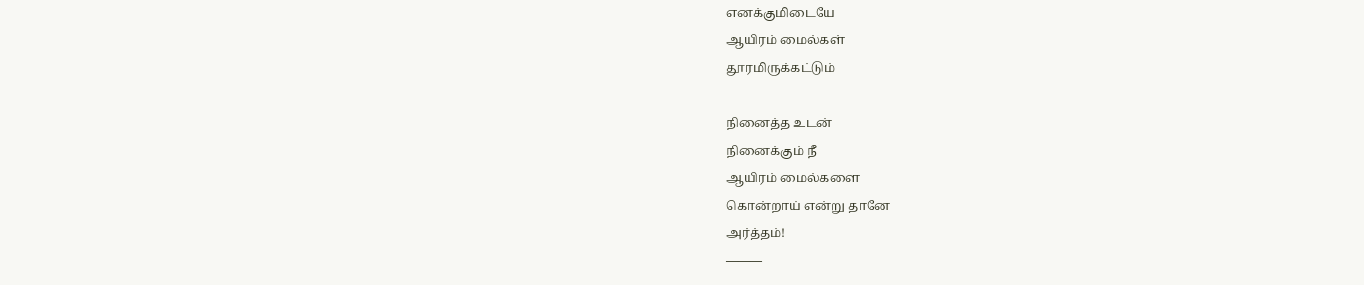எனக்குமிடையே
ஆயிரம் மைல்கள்
தூரமிருக்கட்டும்

நினைத்த உடன்
நினைக்கும் நீ
ஆயிரம் மைல்களை
கொன்றாய் என்று தானே
அர்த்தம்!
———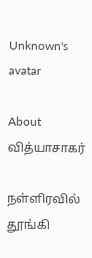Unknown's avatar

About வித்யாசாகர்

நள்ளிரவில் தூங்கி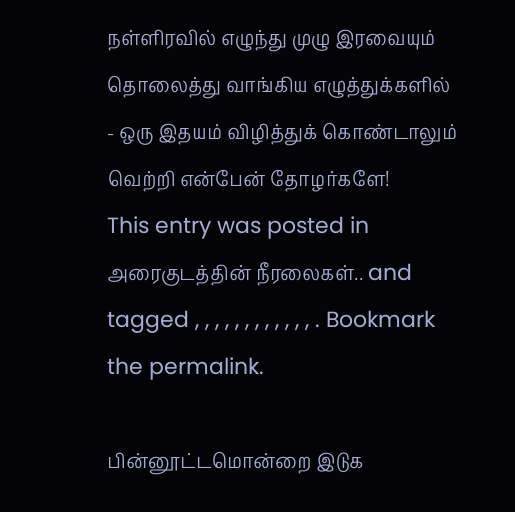நள்ளிரவில் எழுந்து முழு இரவையும் தொலைத்து வாங்கிய எழுத்துக்களில் - ஒரு இதயம் விழித்துக் கொண்டாலும் வெற்றி என்பேன் தோழர்களே!
This entry was posted in அரைகுடத்தின் நீரலைகள்.. and tagged , , , , , , , , , , , , . Bookmark the permalink.

பின்னூட்டமொன்றை இடுக